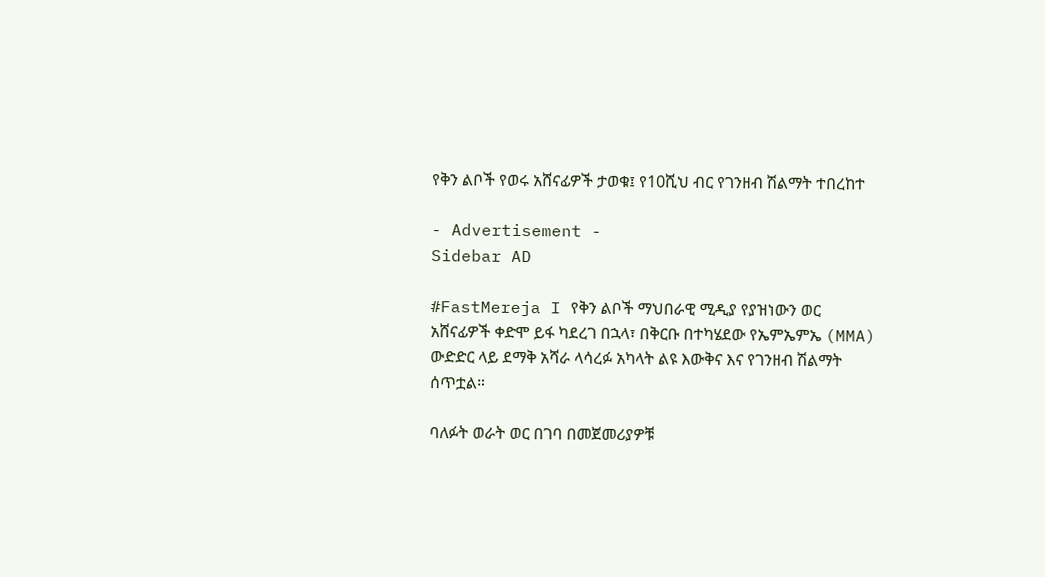የቅን ልቦች የወሩ አሸናፊዎች ታወቁ፤ የ10ሺህ ብር የገንዘብ ሽልማት ተበረከተ

- Advertisement -
Sidebar AD

#FastMereja I የቅን ልቦች ማህበራዊ ሚዲያ የያዝነውን ወር አሸናፊዎች ቀድሞ ይፋ ካደረገ በኋላ፣ በቅርቡ በተካሄደው የኤምኤምኤ (MMA) ውድድር ላይ ደማቅ አሻራ ላሳረፉ አካላት ልዩ እውቅና እና የገንዘብ ሽልማት ሰጥቷል።

ባለፉት ወራት ወር በገባ በመጀመሪያዎቹ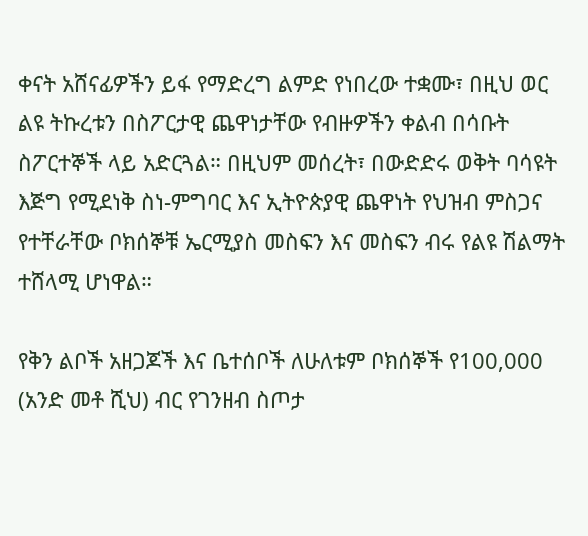ቀናት አሸናፊዎችን ይፋ የማድረግ ልምድ የነበረው ተቋሙ፣ በዚህ ወር ልዩ ትኩረቱን በስፖርታዊ ጨዋነታቸው የብዙዎችን ቀልብ በሳቡት ስፖርተኞች ላይ አድርጓል። በዚህም መሰረት፣ በውድድሩ ወቅት ባሳዩት እጅግ የሚደነቅ ስነ-ምግባር እና ኢትዮጵያዊ ጨዋነት የህዝብ ምስጋና የተቸራቸው ቦክሰኞቹ ኤርሚያስ መስፍን እና መስፍን ብሩ የልዩ ሽልማት ተሸላሚ ሆነዋል።

የቅን ልቦች አዘጋጆች እና ቤተሰቦች ለሁለቱም ቦክሰኞች የ100,000 (አንድ መቶ ሺህ) ብር የገንዘብ ስጦታ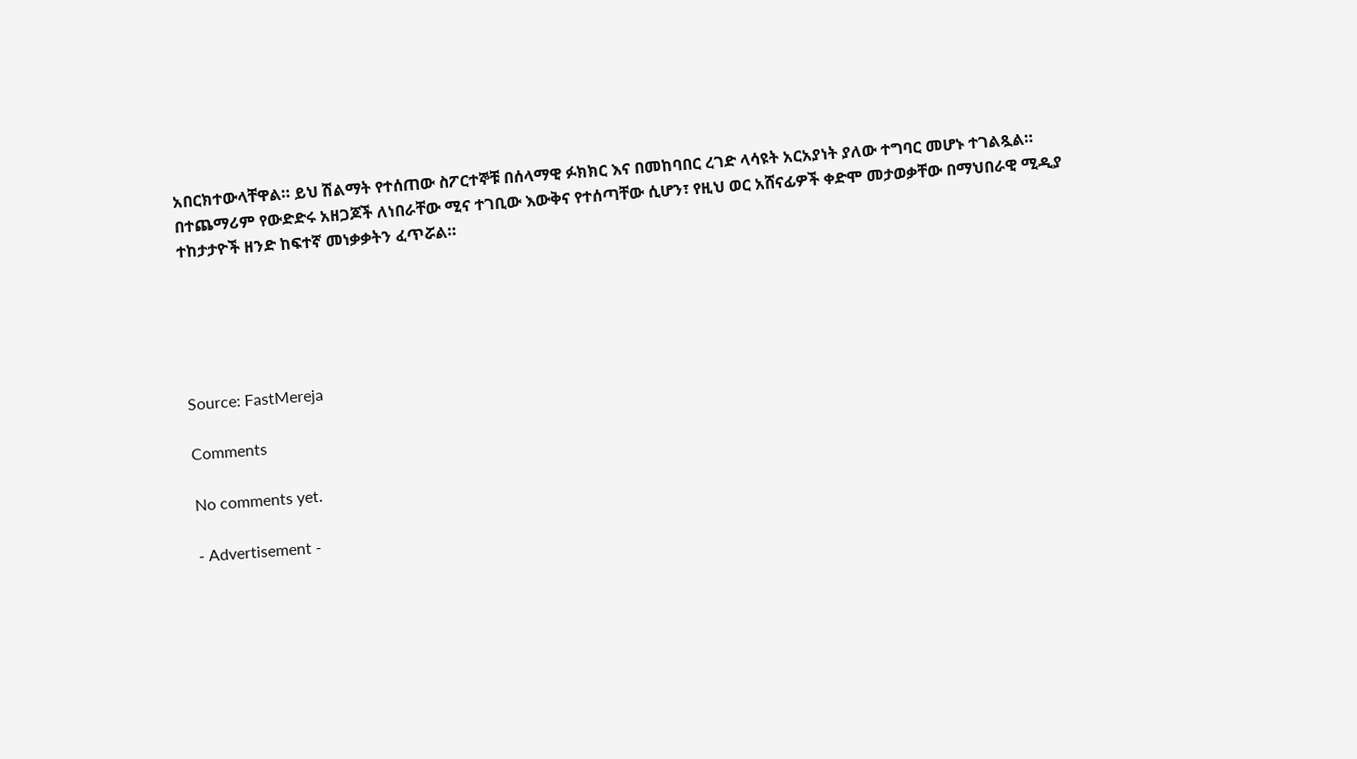አበርክተውላቸዋል። ይህ ሽልማት የተሰጠው ስፖርተኞቹ በሰላማዊ ፉክክር እና በመከባበር ረገድ ላሳዩት አርአያነት ያለው ተግባር መሆኑ ተገልጿል። በተጨማሪም የውድድሩ አዘጋጆች ለነበራቸው ሚና ተገቢው እውቅና የተሰጣቸው ሲሆን፣ የዚህ ወር አሸናፊዎች ቀድሞ መታወቃቸው በማህበራዊ ሚዲያ ተከታታዮች ዘንድ ከፍተኛ መነቃቃትን ፈጥሯል።





Source: FastMereja

Comments

No comments yet.

- Advertisement -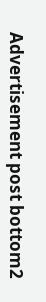Advertisement post bottom2